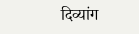दिव्यांग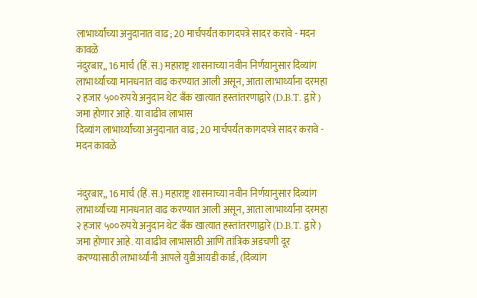लाभार्थ्यांच्या अनुदानात वाढ; 20 मार्चपर्यंत कागदपत्रे सादर करावे - मदन कावळे
नंदुरबार,, 16 मार्च (हिं.स.) महाराष्ट्र शासनाच्या नवीन निर्णयानुसार दिव्यांग लाभार्थ्यांच्या मानधनात वाढ करण्यात आली असून, आता लाभार्थ्यांना दरमहा २ हजार ५००रुपये अनुदान थेट बँक खात्यात हस्तांतरणाद्वारे (D.B.T. द्वारे) जमा होणार आहे. या वाढीव लाभास
दिव्यांग लाभार्थ्यांच्या अनुदानात वाढ; 20 मार्चपर्यंत कागदपत्रे सादर करावे - मदन कावळे


नंदुरबार,, 16 मार्च (हिं.स.) महाराष्ट्र शासनाच्या नवीन निर्णयानुसार दिव्यांग लाभार्थ्यांच्या मानधनात वाढ करण्यात आली असून, आता लाभार्थ्यांना दरमहा २ हजार ५००रुपये अनुदान थेट बँक खात्यात हस्तांतरणाद्वारे (D.B.T. द्वारे) जमा होणार आहे. या वाढीव लाभासाठी आणि तांत्रिक अडचणी दूर करण्यासाठी लाभार्थ्यांनी आपले युडीआयडी कार्ड, (दिव्यांग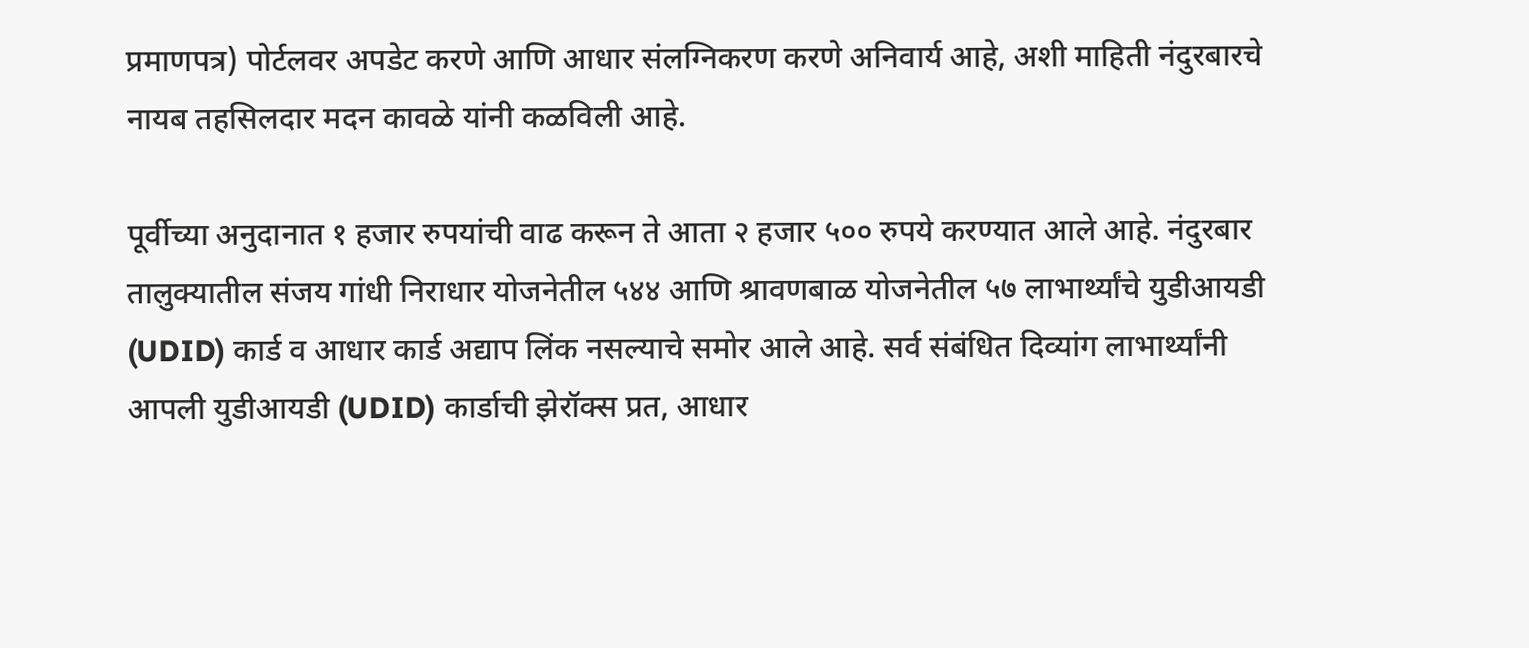प्रमाणपत्र) पोर्टलवर अपडेट करणे आणि आधार संलग्निकरण करणे अनिवार्य आहे, अशी माहिती नंदुरबारचे नायब तहसिलदार मदन कावळे यांनी कळविली आहे.

पूर्वीच्या अनुदानात १ हजार रुपयांची वाढ करून ते आता २ हजार ५०० रुपये करण्यात आले आहे. नंदुरबार तालुक्यातील संजय गांधी निराधार योजनेतील ५४४ आणि श्रावणबाळ योजनेतील ५७ लाभार्थ्यांचे युडीआयडी (UDID) कार्ड व आधार कार्ड अद्याप लिंक नसल्याचे समोर आले आहे. सर्व संबंधित दिव्यांग लाभार्थ्यांनी आपली युडीआयडी (UDID) कार्डाची झेरॉक्स प्रत, आधार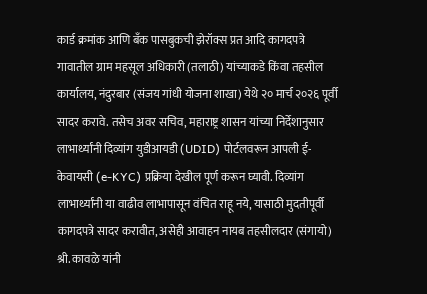कार्ड क्रमांक आणि बँक पासबुकची झेरॉक्स प्रत आदि कागदपत्रे गावातील ग्राम महसूल अधिकारी (तलाठी) यांच्याकडे किंवा तहसील कार्यालय, नंदुरबार (संजय गांधी योजना शाखा) येथे २० मार्च २०२६ पूर्वी सादर करावे. तसेच अवर सचिव, महाराष्ट्र शासन यांच्या निर्देशानुसार लाभार्थ्यांनी दिव्यांग युडीआयडी (UDID) पोर्टलवरून आपली ई-केवायसी (e-KYC) प्रक्रिया देखील पूर्ण करून घ्यावी. दिव्यांग लाभार्थ्यांनी या वाढीव लाभापासून वंचित राहू नये, यासाठी मुदतीपूर्वी कागदपत्रे सादर करावीत, असेही आवाहन नायब तहसीलदार (संगायो) श्री. कावळे यांनी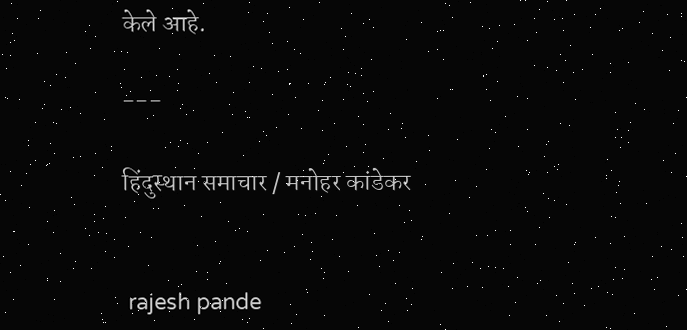केले आहे.

---

हिंदुस्थान समाचार / मनोहर कांडेकर


 rajesh pande